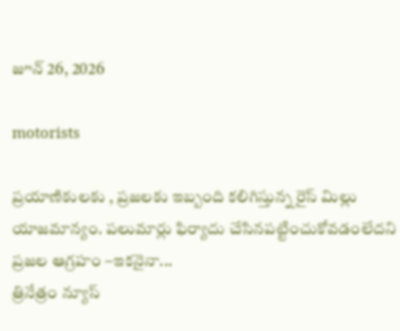జూన్ 26, 2026

motorists

ప్రయాణికులకు , ప్రజలకు ఇబ్బంది కలిగిస్తున్న రైస్ మిల్లు యాజమాన్యం. పలుమార్లు ఫిర్యాదు చేసినపట్టించుకోవడంలేదని ప్రజల ఆగ్రహం –ఇకనైనా...
త్రినేత్రం న్యూస్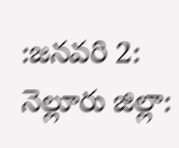:జనవరి 2: నెల్లూరు జిల్లా: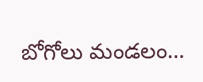బోగోలు మండలం…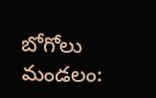బోగోలు మండలం: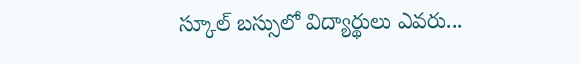స్కూల్ బస్సులో విద్యార్థులు ఎవరు...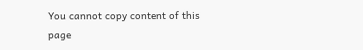You cannot copy content of this page